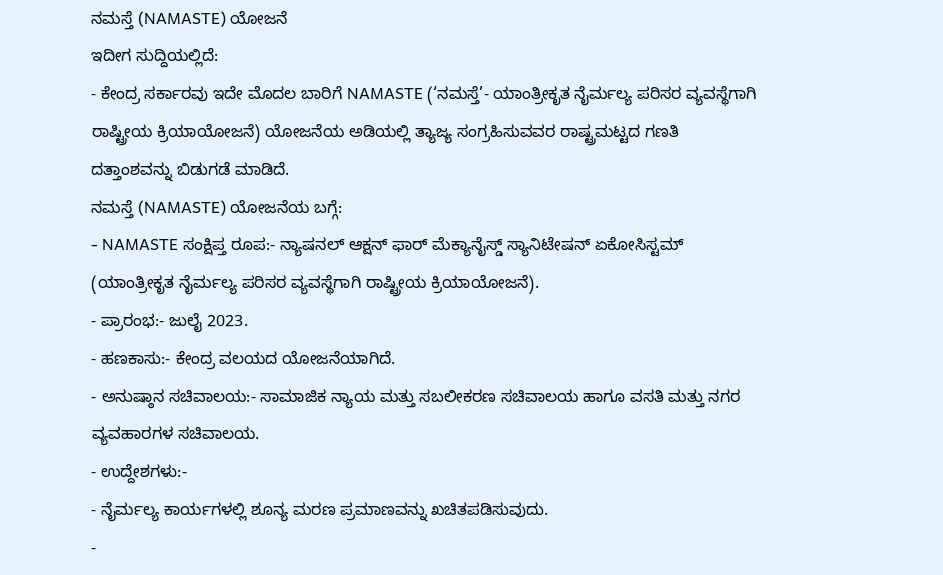ನಮಸ್ತೆ (NAMASTE) ಯೋಜನೆ
ಇದೀಗ ಸುದ್ದಿಯಲ್ಲಿದೆ:
- ಕೇಂದ್ರ ಸರ್ಕಾರವು ಇದೇ ಮೊದಲ ಬಾರಿಗೆ NAMASTE (‘ನಮಸ್ತೆ’- ಯಾಂತ್ರೀಕೃತ ನೈರ್ಮಲ್ಯ ಪರಿಸರ ವ್ಯವಸ್ಥೆಗಾಗಿ ರಾಷ್ಟ್ರೀಯ ಕ್ರಿಯಾಯೋಜನೆ) ಯೋಜನೆಯ ಅಡಿಯಲ್ಲಿ ತ್ಯಾಜ್ಯ ಸಂಗ್ರಹಿಸುವವರ ರಾಷ್ಟ್ರಮಟ್ಟದ ಗಣತಿ ದತ್ತಾಂಶವನ್ನು ಬಿಡುಗಡೆ ಮಾಡಿದೆ.
ನಮಸ್ತೆ (NAMASTE) ಯೋಜನೆಯ ಬಗ್ಗೆ:
- NAMASTE ಸಂಕ್ಷಿಪ್ತ ರೂಪ:- ನ್ಯಾಷನಲ್ ಆಕ್ಷನ್ ಫಾರ್ ಮೆಕ್ಯಾನೈಸ್ಡ್ ಸ್ಯಾನಿಟೇಷನ್ ಏಕೋಸಿಸ್ಟಮ್ (ಯಾಂತ್ರೀಕೃತ ನೈರ್ಮಲ್ಯ ಪರಿಸರ ವ್ಯವಸ್ಥೆಗಾಗಿ ರಾಷ್ಟ್ರೀಯ ಕ್ರಿಯಾಯೋಜನೆ).
- ಪ್ರಾರಂಭ:- ಜುಲೈ 2023.
- ಹಣಕಾಸು:- ಕೇಂದ್ರ ವಲಯದ ಯೋಜನೆಯಾಗಿದೆ.
- ಅನುಷ್ಠಾನ ಸಚಿವಾಲಯ:- ಸಾಮಾಜಿಕ ನ್ಯಾಯ ಮತ್ತು ಸಬಲೀಕರಣ ಸಚಿವಾಲಯ ಹಾಗೂ ವಸತಿ ಮತ್ತು ನಗರ ವ್ಯವಹಾರಗಳ ಸಚಿವಾಲಯ.
- ಉದ್ದೇಶಗಳು:-
- ನೈರ್ಮಲ್ಯ ಕಾರ್ಯಗಳಲ್ಲಿ ಶೂನ್ಯ ಮರಣ ಪ್ರಮಾಣವನ್ನು ಖಚಿತಪಡಿಸುವುದು.
-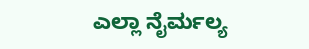ಎಲ್ಲಾ ನೈರ್ಮಲ್ಯ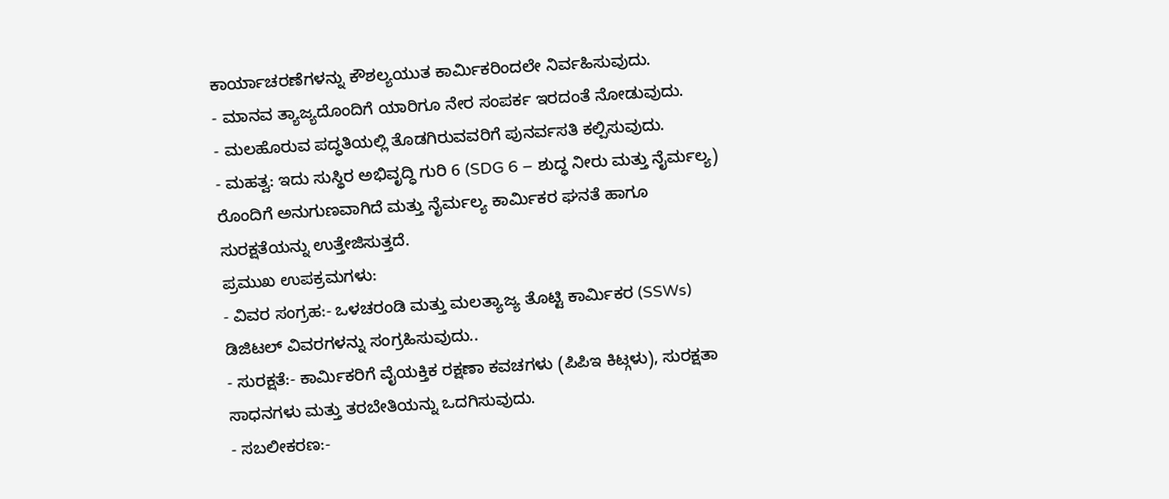ಕಾರ್ಯಾಚರಣೆಗಳನ್ನು ಕೌಶಲ್ಯಯುತ ಕಾರ್ಮಿಕರಿಂದಲೇ ನಿರ್ವಹಿಸುವುದು.
- ಮಾನವ ತ್ಯಾಜ್ಯದೊಂದಿಗೆ ಯಾರಿಗೂ ನೇರ ಸಂಪರ್ಕ ಇರದಂತೆ ನೋಡುವುದು.
- ಮಲಹೊರುವ ಪದ್ಧತಿಯಲ್ಲಿ ತೊಡಗಿರುವವರಿಗೆ ಪುನರ್ವಸತಿ ಕಲ್ಪಿಸುವುದು.
- ಮಹತ್ವ: ಇದು ಸುಸ್ಥಿರ ಅಭಿವೃದ್ಧಿ ಗುರಿ 6 (SDG 6 – ಶುದ್ಧ ನೀರು ಮತ್ತು ನೈರ್ಮಲ್ಯ) ರೊಂದಿಗೆ ಅನುಗುಣವಾಗಿದೆ ಮತ್ತು ನೈರ್ಮಲ್ಯ ಕಾರ್ಮಿಕರ ಘನತೆ ಹಾಗೂ ಸುರಕ್ಷತೆಯನ್ನು ಉತ್ತೇಜಿಸುತ್ತದೆ.
ಪ್ರಮುಖ ಉಪಕ್ರಮಗಳು:
- ವಿವರ ಸಂಗ್ರಹ:- ಒಳಚರಂಡಿ ಮತ್ತು ಮಲತ್ಯಾಜ್ಯ ತೊಟ್ಟಿ ಕಾರ್ಮಿಕರ (SSWs) ಡಿಜಿಟಲ್ ವಿವರಗಳನ್ನು ಸಂಗ್ರಹಿಸುವುದು..
- ಸುರಕ್ಷತೆ:- ಕಾರ್ಮಿಕರಿಗೆ ವೈಯಕ್ತಿಕ ರಕ್ಷಣಾ ಕವಚಗಳು (ಪಿಪಿಇ ಕಿಟ್ಗಳು), ಸುರಕ್ಷತಾ ಸಾಧನಗಳು ಮತ್ತು ತರಬೇತಿಯನ್ನು ಒದಗಿಸುವುದು.
- ಸಬಲೀಕರಣ:-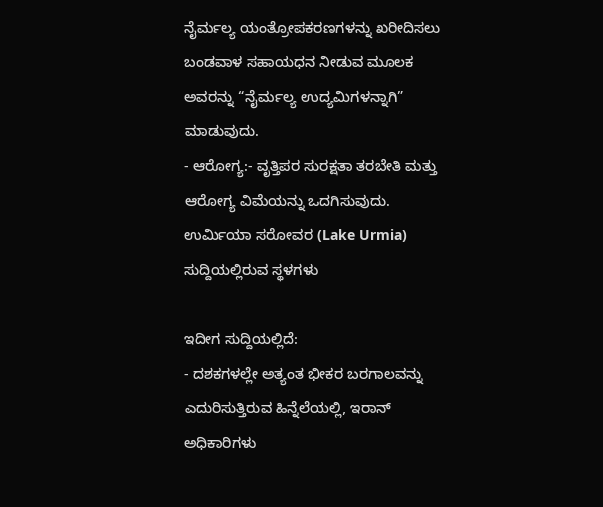ನೈರ್ಮಲ್ಯ ಯಂತ್ರೋಪಕರಣಗಳನ್ನು ಖರೀದಿಸಲು ಬಂಡವಾಳ ಸಹಾಯಧನ ನೀಡುವ ಮೂಲಕ ಅವರನ್ನು “ನೈರ್ಮಲ್ಯ ಉದ್ಯಮಿಗಳನ್ನಾಗಿ” ಮಾಡುವುದು.
- ಆರೋಗ್ಯ:- ವೃತ್ತಿಪರ ಸುರಕ್ಷತಾ ತರಬೇತಿ ಮತ್ತು ಆರೋಗ್ಯ ವಿಮೆಯನ್ನು ಒದಗಿಸುವುದು.
ಉರ್ಮಿಯಾ ಸರೋವರ (Lake Urmia)
ಸುದ್ದಿಯಲ್ಲಿರುವ ಸ್ಥಳಗಳು

ಇದೀಗ ಸುದ್ದಿಯಲ್ಲಿದೆ:
- ದಶಕಗಳಲ್ಲೇ ಅತ್ಯಂತ ಭೀಕರ ಬರಗಾಲವನ್ನು ಎದುರಿಸುತ್ತಿರುವ ಹಿನ್ನೆಲೆಯಲ್ಲಿ, ಇರಾನ್ ಅಧಿಕಾರಿಗಳು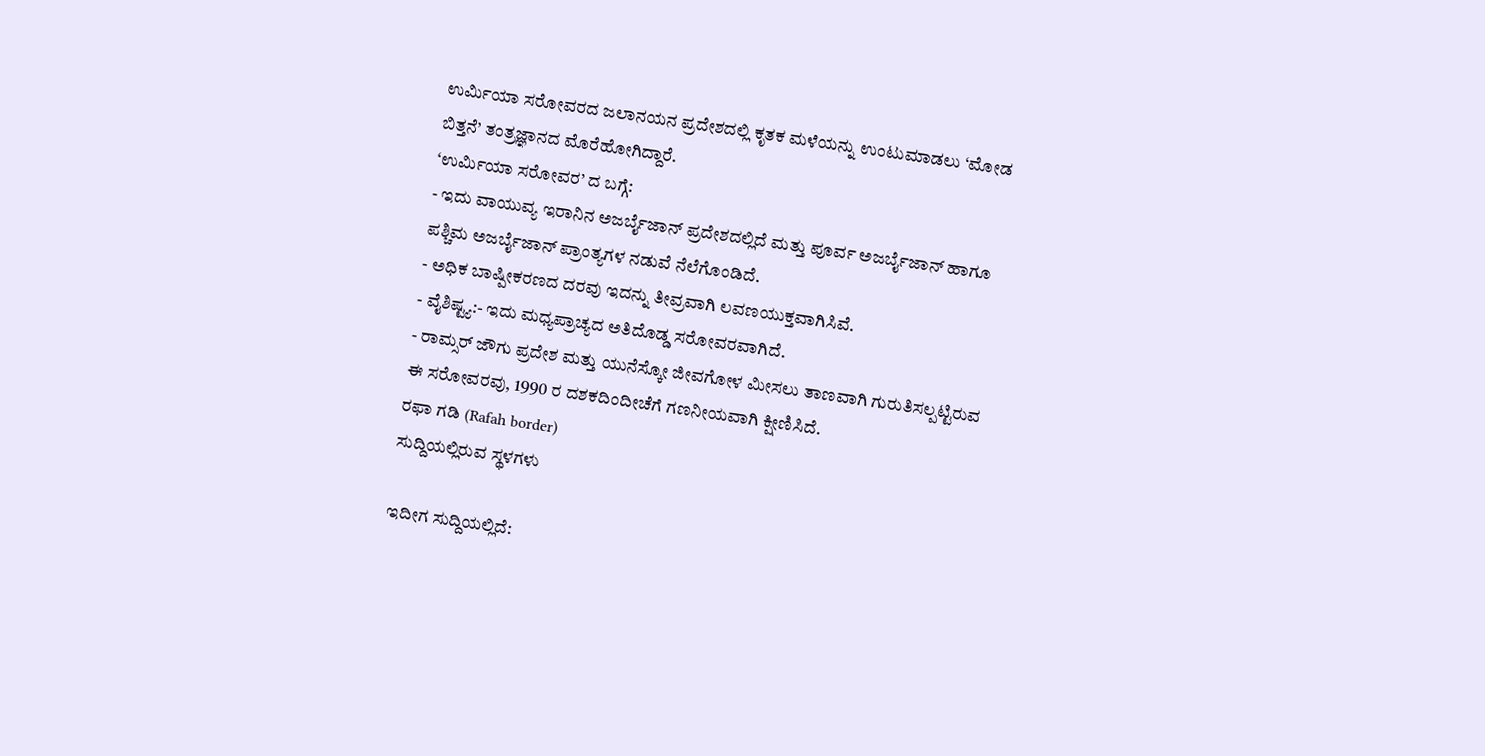ಉರ್ಮಿಯಾ ಸರೋವರದ ಜಲಾನಯನ ಪ್ರದೇಶದಲ್ಲಿ ಕೃತಕ ಮಳೆಯನ್ನು ಉಂಟುಮಾಡಲು ‘ಮೋಡ ಬಿತ್ತನೆ’ ತಂತ್ರಜ್ಞಾನದ ಮೊರೆಹೋಗಿದ್ದಾರೆ.
‘ಉರ್ಮಿಯಾ ಸರೋವರ’ ದ ಬಗ್ಗೆ:
- ಇದು ವಾಯುವ್ಯ ಇರಾನಿನ ಅಜರ್ಬೈಜಾನ್ ಪ್ರದೇಶದಲ್ಲಿದೆ ಮತ್ತು ಪೂರ್ವ ಅಜರ್ಬೈಜಾನ್ ಹಾಗೂ ಪಶ್ಚಿಮ ಅಜರ್ಬೈಜಾನ್ ಪ್ರಾಂತ್ಯಗಳ ನಡುವೆ ನೆಲೆಗೊಂಡಿದೆ.
- ಅಧಿಕ ಬಾಷ್ಪೀಕರಣದ ದರವು ಇದನ್ನು ತೀವ್ರವಾಗಿ ಲವಣಯುಕ್ತವಾಗಿಸಿವೆ.
- ವೈಶಿಷ್ಟ್ಯ:- ಇದು ಮಧ್ಯಪ್ರಾಚ್ಯದ ಅತಿದೊಡ್ಡ ಸರೋವರವಾಗಿದೆ.
- ರಾಮ್ಸರ್ ಜೌಗು ಪ್ರದೇಶ ಮತ್ತು ಯುನೆಸ್ಕೋ ಜೀವಗೋಳ ಮೀಸಲು ತಾಣವಾಗಿ ಗುರುತಿಸಲ್ಪಟ್ಟಿರುವ ಈ ಸರೋವರವು, 1990 ರ ದಶಕದಿಂದೀಚೆಗೆ ಗಣನೀಯವಾಗಿ ಕ್ಷೀಣಿಸಿದೆ.
ರಫಾ ಗಡಿ (Rafah border)
ಸುದ್ದಿಯಲ್ಲಿರುವ ಸ್ಥಳಗಳು

ಇದೀಗ ಸುದ್ದಿಯಲ್ಲಿದೆ: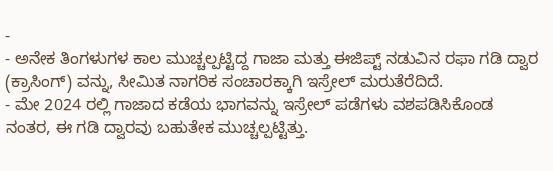-
- ಅನೇಕ ತಿಂಗಳುಗಳ ಕಾಲ ಮುಚ್ಚಲ್ಪಟ್ಟಿದ್ದ ಗಾಜಾ ಮತ್ತು ಈಜಿಪ್ಟ್ ನಡುವಿನ ರಫಾ ಗಡಿ ದ್ವಾರ (ಕ್ರಾಸಿಂಗ್) ವನ್ನು, ಸೀಮಿತ ನಾಗರಿಕ ಸಂಚಾರಕ್ಕಾಗಿ ಇಸ್ರೇಲ್ ಮರುತೆರೆದಿದೆ.
- ಮೇ 2024 ರಲ್ಲಿ ಗಾಜಾದ ಕಡೆಯ ಭಾಗವನ್ನು ಇಸ್ರೇಲ್ ಪಡೆಗಳು ವಶಪಡಿಸಿಕೊಂಡ ನಂತರ, ಈ ಗಡಿ ದ್ವಾರವು ಬಹುತೇಕ ಮುಚ್ಚಲ್ಪಟ್ಟಿತ್ತು.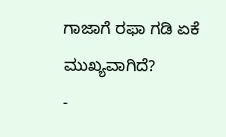ಗಾಜಾಗೆ ರಫಾ ಗಡಿ ಏಕೆ ಮುಖ್ಯವಾಗಿದೆ?
-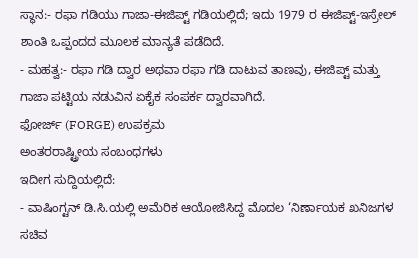ಸ್ಥಾನ:- ರಫಾ ಗಡಿಯು ಗಾಜಾ-ಈಜಿಪ್ಟ್ ಗಡಿಯಲ್ಲಿದೆ; ಇದು 1979 ರ ಈಜಿಪ್ಟ್-ಇಸ್ರೇಲ್ ಶಾಂತಿ ಒಪ್ಪಂದದ ಮೂಲಕ ಮಾನ್ಯತೆ ಪಡೆದಿದೆ.
- ಮಹತ್ವ:- ರಫಾ ಗಡಿ ದ್ವಾರ ಅಥವಾ ರಫಾ ಗಡಿ ದಾಟುವ ತಾಣವು, ಈಜಿಪ್ಟ್ ಮತ್ತು ಗಾಜಾ ಪಟ್ಟಿಯ ನಡುವಿನ ಏಕೈಕ ಸಂಪರ್ಕ ದ್ವಾರವಾಗಿದೆ.
ಫೋರ್ಜ್ (FORGE) ಉಪಕ್ರಮ
ಅಂತರರಾಷ್ಟ್ರೀಯ ಸಂಬಂಧಗಳು
ಇದೀಗ ಸುದ್ದಿಯಲ್ಲಿದೆ:
- ವಾಷಿಂಗ್ಟನ್ ಡಿ.ಸಿ.ಯಲ್ಲಿ ಅಮೆರಿಕ ಆಯೋಜಿಸಿದ್ದ ಮೊದಲ ‘ನಿರ್ಣಾಯಕ ಖನಿಜಗಳ ಸಚಿವ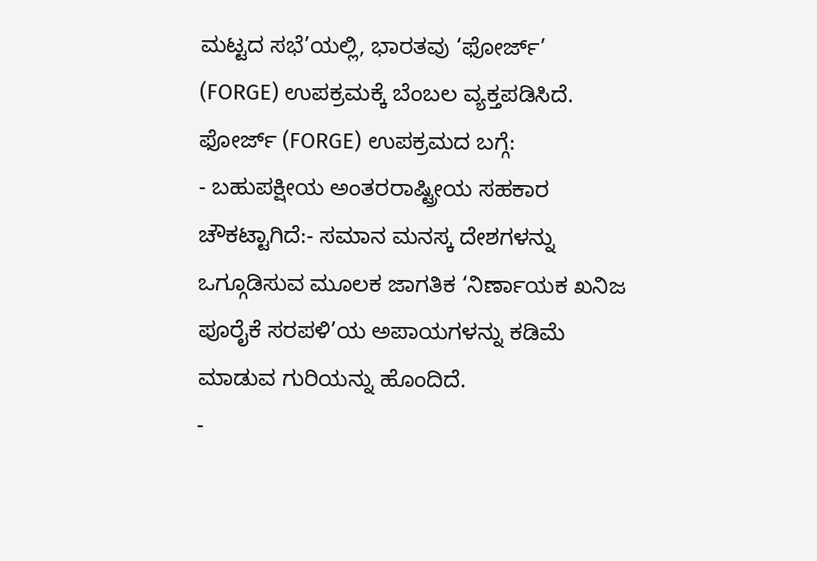ಮಟ್ಟದ ಸಭೆ’ಯಲ್ಲಿ, ಭಾರತವು ‘ಫೋರ್ಜ್’ (FORGE) ಉಪಕ್ರಮಕ್ಕೆ ಬೆಂಬಲ ವ್ಯಕ್ತಪಡಿಸಿದೆ.
ಫೋರ್ಜ್ (FORGE) ಉಪಕ್ರಮದ ಬಗ್ಗೆ:
- ಬಹುಪಕ್ಷೀಯ ಅಂತರರಾಷ್ಟ್ರೀಯ ಸಹಕಾರ ಚೌಕಟ್ಟಾಗಿದೆ:- ಸಮಾನ ಮನಸ್ಕ ದೇಶಗಳನ್ನು ಒಗ್ಗೂಡಿಸುವ ಮೂಲಕ ಜಾಗತಿಕ ‘ನಿರ್ಣಾಯಕ ಖನಿಜ ಪೂರೈಕೆ ಸರಪಳಿ’ಯ ಅಪಾಯಗಳನ್ನು ಕಡಿಮೆ ಮಾಡುವ ಗುರಿಯನ್ನು ಹೊಂದಿದೆ.
-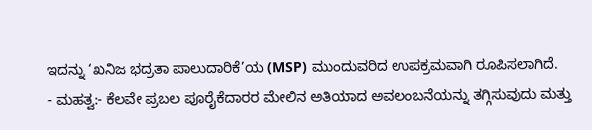ಇದನ್ನು ‘ಖನಿಜ ಭದ್ರತಾ ಪಾಲುದಾರಿಕೆ’ಯ (MSP) ಮುಂದುವರಿದ ಉಪಕ್ರಮವಾಗಿ ರೂಪಿಸಲಾಗಿದೆ.
- ಮಹತ್ವ:- ಕೆಲವೇ ಪ್ರಬಲ ಪೂರೈಕೆದಾರರ ಮೇಲಿನ ಅತಿಯಾದ ಅವಲಂಬನೆಯನ್ನು ತಗ್ಗಿಸುವುದು ಮತ್ತು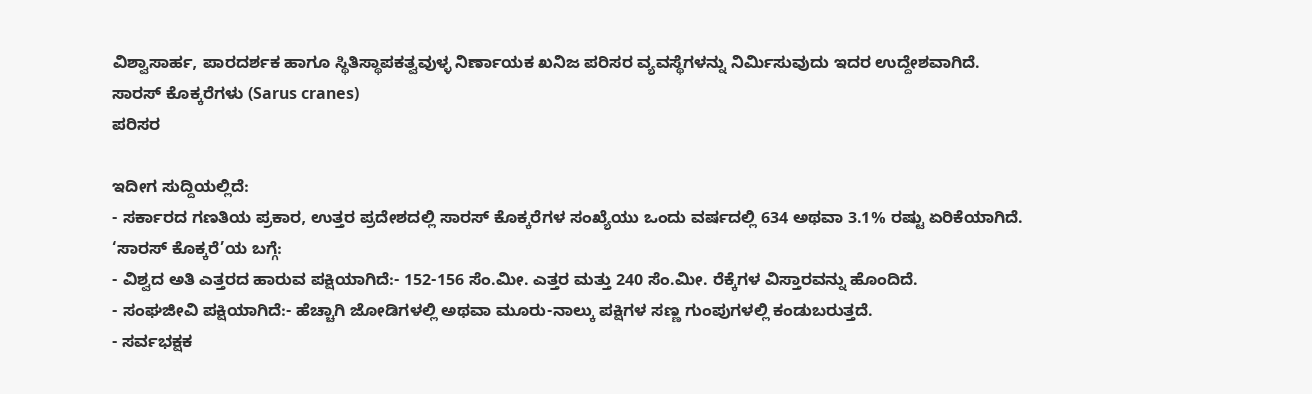ವಿಶ್ವಾಸಾರ್ಹ, ಪಾರದರ್ಶಕ ಹಾಗೂ ಸ್ಥಿತಿಸ್ಥಾಪಕತ್ವವುಳ್ಳ ನಿರ್ಣಾಯಕ ಖನಿಜ ಪರಿಸರ ವ್ಯವಸ್ಥೆಗಳನ್ನು ನಿರ್ಮಿಸುವುದು ಇದರ ಉದ್ದೇಶವಾಗಿದೆ.
ಸಾರಸ್ ಕೊಕ್ಕರೆಗಳು (Sarus cranes)
ಪರಿಸರ

ಇದೀಗ ಸುದ್ದಿಯಲ್ಲಿದೆ:
- ಸರ್ಕಾರದ ಗಣತಿಯ ಪ್ರಕಾರ, ಉತ್ತರ ಪ್ರದೇಶದಲ್ಲಿ ಸಾರಸ್ ಕೊಕ್ಕರೆಗಳ ಸಂಖ್ಯೆಯು ಒಂದು ವರ್ಷದಲ್ಲಿ 634 ಅಥವಾ 3.1% ರಷ್ಟು ಏರಿಕೆಯಾಗಿದೆ.
‘ಸಾರಸ್ ಕೊಕ್ಕರೆ’ಯ ಬಗ್ಗೆ:
- ವಿಶ್ವದ ಅತಿ ಎತ್ತರದ ಹಾರುವ ಪಕ್ಷಿಯಾಗಿದೆ:- 152-156 ಸೆಂ.ಮೀ. ಎತ್ತರ ಮತ್ತು 240 ಸೆಂ.ಮೀ. ರೆಕ್ಕೆಗಳ ವಿಸ್ತಾರವನ್ನು ಹೊಂದಿದೆ.
- ಸಂಘಜೀವಿ ಪಕ್ಷಿಯಾಗಿದೆ:- ಹೆಚ್ಚಾಗಿ ಜೋಡಿಗಳಲ್ಲಿ ಅಥವಾ ಮೂರು-ನಾಲ್ಕು ಪಕ್ಷಿಗಳ ಸಣ್ಣ ಗುಂಪುಗಳಲ್ಲಿ ಕಂಡುಬರುತ್ತದೆ.
- ಸರ್ವಭಕ್ಷಕ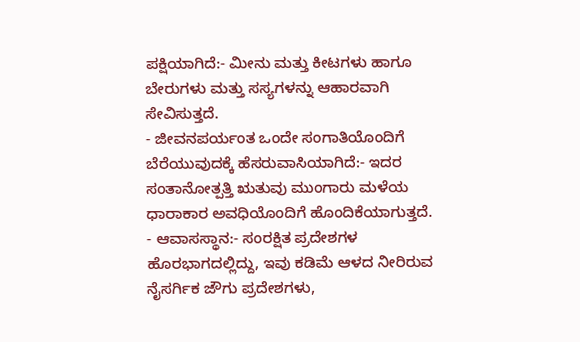ಪಕ್ಷಿಯಾಗಿದೆ:- ಮೀನು ಮತ್ತು ಕೀಟಗಳು ಹಾಗೂ ಬೇರುಗಳು ಮತ್ತು ಸಸ್ಯಗಳನ್ನು ಆಹಾರವಾಗಿ ಸೇವಿಸುತ್ತದೆ.
- ಜೀವನಪರ್ಯಂತ ಒಂದೇ ಸಂಗಾತಿಯೊಂದಿಗೆ ಬೆರೆಯುವುದಕ್ಕೆ ಹೆಸರುವಾಸಿಯಾಗಿದೆ:- ಇದರ ಸಂತಾನೋತ್ಪತ್ತಿ ಋತುವು ಮುಂಗಾರು ಮಳೆಯ ಧಾರಾಕಾರ ಅವಧಿಯೊಂದಿಗೆ ಹೊಂದಿಕೆಯಾಗುತ್ತದೆ.
- ಆವಾಸಸ್ಥಾನ:- ಸಂರಕ್ಷಿತ ಪ್ರದೇಶಗಳ ಹೊರಭಾಗದಲ್ಲಿದ್ದು, ಇವು ಕಡಿಮೆ ಆಳದ ನೀರಿರುವ ನೈಸರ್ಗಿಕ ಜೌಗು ಪ್ರದೇಶಗಳು,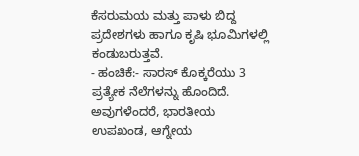ಕೆಸರುಮಯ ಮತ್ತು ಪಾಳು ಬಿದ್ದ ಪ್ರದೇಶಗಳು ಹಾಗೂ ಕೃಷಿ ಭೂಮಿಗಳಲ್ಲಿ ಕಂಡುಬರುತ್ತವೆ.
- ಹಂಚಿಕೆ:- ಸಾರಸ್ ಕೊಕ್ಕರೆಯು 3 ಪ್ರತ್ಯೇಕ ನೆಲೆಗಳನ್ನು ಹೊಂದಿದೆ. ಅವುಗಳೆಂದರೆ, ಭಾರತೀಯ ಉಪಖಂಡ, ಆಗ್ನೇಯ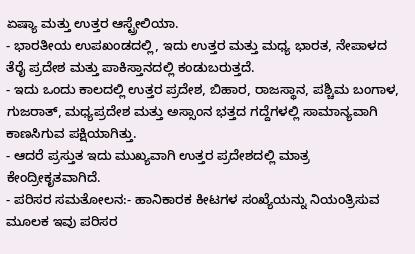ಏಷ್ಯಾ ಮತ್ತು ಉತ್ತರ ಆಸ್ಟ್ರೇಲಿಯಾ.
- ಭಾರತೀಯ ಉಪಖಂಡದಲ್ಲಿ, ಇದು ಉತ್ತರ ಮತ್ತು ಮಧ್ಯ ಭಾರತ, ನೇಪಾಳದ ತೆರೈ ಪ್ರದೇಶ ಮತ್ತು ಪಾಕಿಸ್ತಾನದಲ್ಲಿ ಕಂಡುಬರುತ್ತದೆ.
- ಇದು ಒಂದು ಕಾಲದಲ್ಲಿ ಉತ್ತರ ಪ್ರದೇಶ, ಬಿಹಾರ, ರಾಜಸ್ಥಾನ, ಪಶ್ಚಿಮ ಬಂಗಾಳ, ಗುಜರಾತ್, ಮಧ್ಯಪ್ರದೇಶ ಮತ್ತು ಅಸ್ಸಾಂನ ಭತ್ತದ ಗದ್ದೆಗಳಲ್ಲಿ ಸಾಮಾನ್ಯವಾಗಿ ಕಾಣಸಿಗುವ ಪಕ್ಷಿಯಾಗಿತ್ತು.
- ಆದರೆ ಪ್ರಸ್ತುತ ಇದು ಮುಖ್ಯವಾಗಿ ಉತ್ತರ ಪ್ರದೇಶದಲ್ಲಿ ಮಾತ್ರ ಕೇಂದ್ರೀಕೃತವಾಗಿದೆ.
- ಪರಿಸರ ಸಮತೋಲನ:- ಹಾನಿಕಾರಕ ಕೀಟಗಳ ಸಂಖ್ಯೆಯನ್ನು ನಿಯಂತ್ರಿಸುವ ಮೂಲಕ ಇವು ಪರಿಸರ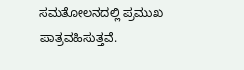ಸಮತೋಲನದಲ್ಲಿ ಪ್ರಮುಖ ಪಾತ್ರವಹಿಸುತ್ತವೆ.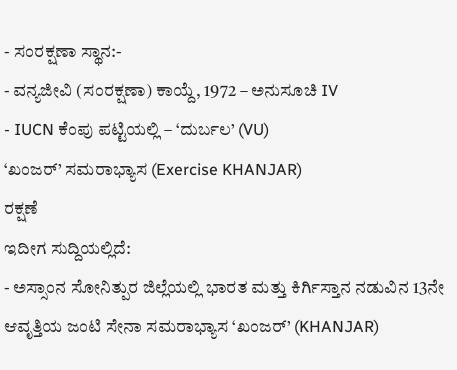- ಸಂರಕ್ಷಣಾ ಸ್ಥಾನ:-
- ವನ್ಯಜೀವಿ (ಸಂರಕ್ಷಣಾ) ಕಾಯ್ದೆ, 1972 – ಅನುಸೂಚಿ IV
- IUCN ಕೆಂಪು ಪಟ್ಟಿಯಲ್ಲಿ – ‘ದುರ್ಬಲ’ (VU)
‘ಖಂಜರ್’ ಸಮರಾಭ್ಯಾಸ (Exercise KHANJAR)
ರಕ್ಷಣೆ
ಇದೀಗ ಸುದ್ದಿಯಲ್ಲಿದೆ:
- ಅಸ್ಸಾಂನ ಸೋನಿತ್ಪುರ ಜಿಲ್ಲೆಯಲ್ಲಿ ಭಾರತ ಮತ್ತು ಕಿರ್ಗಿಸ್ತಾನ ನಡುವಿನ 13ನೇ ಆವೃತ್ತಿಯ ಜಂಟಿ ಸೇನಾ ಸಮರಾಭ್ಯಾಸ ‘ಖಂಜರ್’ (KHANJAR)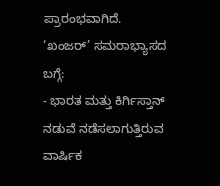ಪ್ರಾರಂಭವಾಗಿದೆ.
‘ಖಂಜರ್’ ಸಮರಾಭ್ಯಾಸದ ಬಗ್ಗೆ:
- ಭಾರತ ಮತ್ತು ಕಿರ್ಗಿಸ್ತಾನ್ ನಡುವೆ ನಡೆಸಲಾಗುತ್ತಿರುವ ವಾರ್ಷಿಕ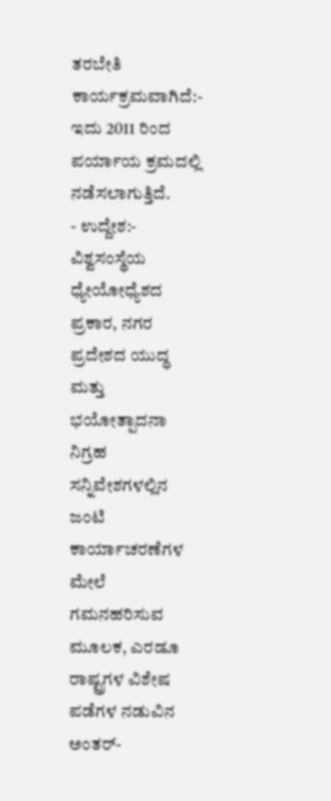ತರಬೇತಿ ಕಾರ್ಯಕ್ರಮವಾಗಿದೆ:- ಇದು 2011 ರಿಂದ ಪರ್ಯಾಯ ಕ್ರಮದಲ್ಲಿ ನಡೆಸಲಾಗುತ್ತಿದೆ.
- ಉದ್ದೇಶ:- ವಿಶ್ವಸಂಸ್ಥೆಯ ಧ್ಯೇಯೋಧ್ಯೆಶದ ಪ್ರಕಾರ, ನಗರ ಪ್ರದೇಶದ ಯುದ್ಧ ಮತ್ತು ಭಯೋತ್ಪಾದನಾ ನಿಗ್ರಹ ಸನ್ನಿವೇಶಗಳಲ್ಲಿನ ಜಂಟಿ ಕಾರ್ಯಾಚರಣೆಗಳ ಮೇಲೆ ಗಮನಹರಿಸುವ ಮೂಲಕ, ಎರಡೂ ರಾಷ್ಟ್ರಗಳ ವಿಶೇಷ ಪಡೆಗಳ ನಡುವಿನ ಅಂತರ್-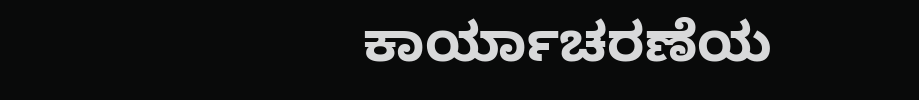ಕಾರ್ಯಾಚರಣೆಯ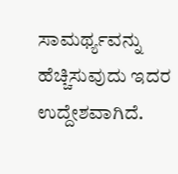ಸಾಮರ್ಥ್ಯವನ್ನು ಹೆಚ್ಚಿಸುವುದು ಇದರ ಉದ್ದೇಶವಾಗಿದೆ.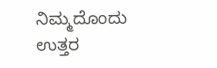ನಿಮ್ಮದೊಂದು ಉತ್ತರ